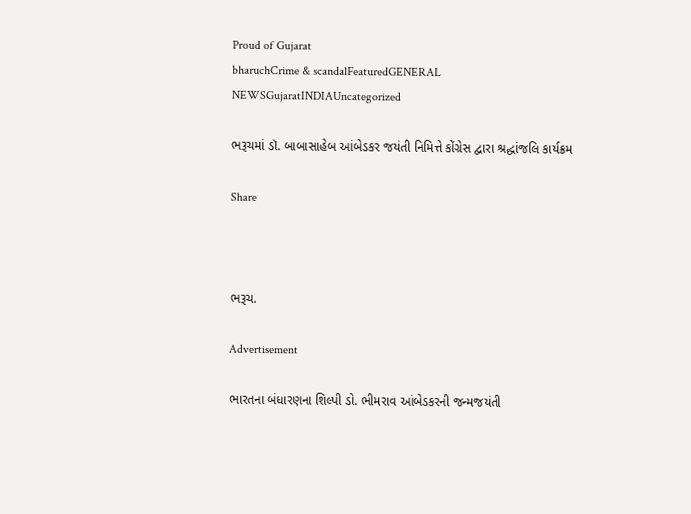Proud of Gujarat
bharuchCrime & scandalFeaturedGENERAL NEWSGujaratINDIAUncategorized

ભરૂચમાં ડૉ. બાબાસાહેબ આંબેડકર જયંતી નિમિત્તે કોંગ્રેસ દ્વારા શ્રદ્ધાંજલિ કાર્યક્રમ

Share



ભરૂચ.

Advertisement

ભારતના બંધારણના શિલ્પી ડો. ભીમરાવ આંબેડકરની જન્મજયંતી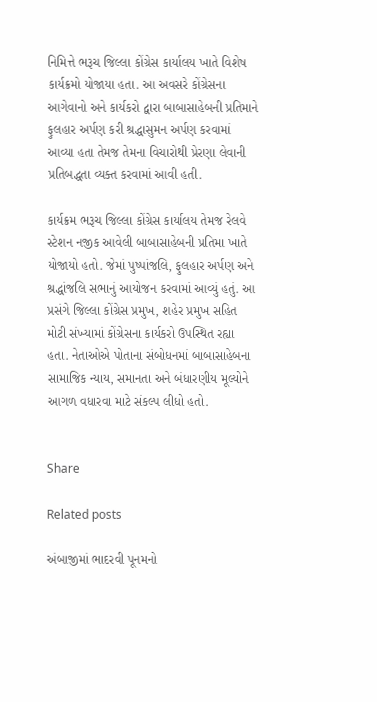નિમિત્તે ભરૂચ જિલ્લા કોંગ્રેસ કાર્યાલય ખાતે વિશેષ કાર્યક્રમો યોજાયા હતા. આ અવસરે કોંગ્રેસના આગેવાનો અને કાર્યકરો દ્વારા બાબાસાહેબની પ્રતિમાને ફુલહાર અર્પણ કરી શ્રદ્ધાસુમન અર્પણ કરવામાં આવ્યા હતા તેમજ તેમના વિચારોથી પ્રેરણા લેવાની પ્રતિબદ્ધતા વ્યક્ત કરવામાં આવી હતી.

કાર્યક્રમ ભરૂચ જિલ્લા કોંગ્રેસ કાર્યાલય તેમજ રેલવે સ્ટેશન નજીક આવેલી બાબાસાહેબની પ્રતિમા ખાતે યોજાયો હતો. જેમાં પુષ્પાંજલિ, ફુલહાર અર્પણ અને શ્રદ્ધાંજલિ સભાનું આયોજન કરવામાં આવ્યું હતું. આ પ્રસંગે જિલ્લા કોંગ્રેસ પ્રમુખ, શહેર પ્રમુખ સહિત મોટી સંખ્યામાં કોંગ્રેસના કાર્યકરો ઉપસ્થિત રહ્યા હતા. નેતાઓએ પોતાના સંબોધનમાં બાબાસાહેબના સામાજિક ન્યાય, સમાનતા અને બંધારણીય મૂલ્યોને આગળ વધારવા માટે સંકલ્પ લીધો હતો.


Share

Related posts

અંબાજીમાં ભાદરવી પૂનમનો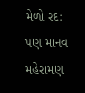મેળો રદ: પણ માનવ મહેરામણ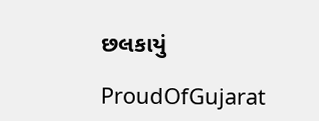છલકાયું

ProudOfGujarat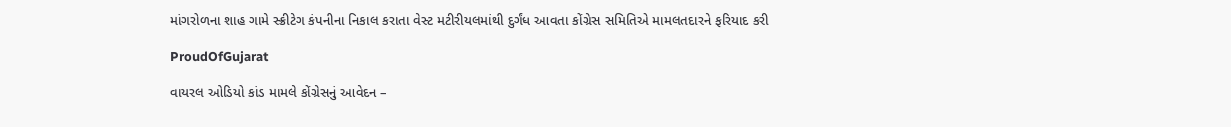માંગરોળના શાહ ગામે સ્ક્રીટેગ કંપનીના નિકાલ કરાતા વેસ્ટ મટીરીયલમાંથી દુર્ગંધ આવતા કોંગ્રેસ સમિતિએ મામલતદારને ફરિયાદ કરી

ProudOfGujarat

વાયરલ ઓડિયો કાંડ મામલે કોંગ્રેસનું આવેદન –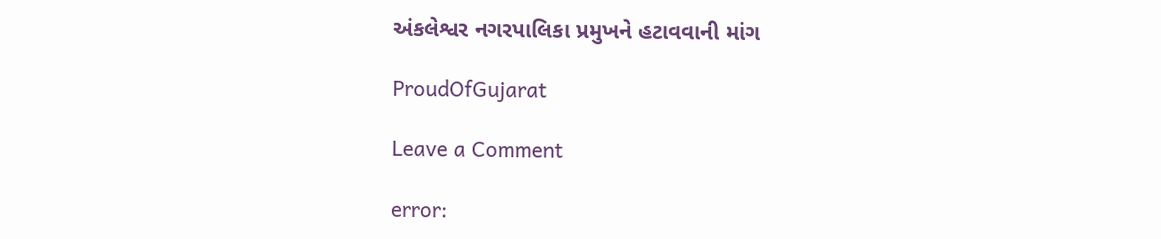અંકલેશ્વર નગરપાલિકા પ્રમુખને હટાવવાની માંગ

ProudOfGujarat

Leave a Comment

error: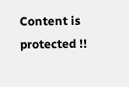Content is protected !!